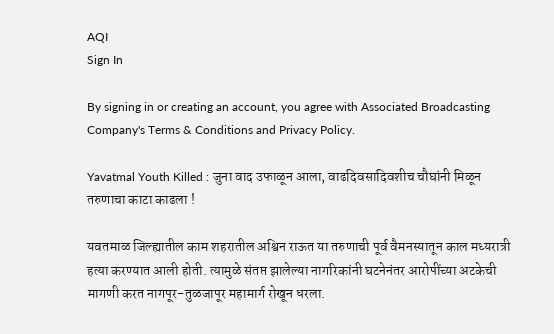AQI
Sign In

By signing in or creating an account, you agree with Associated Broadcasting Company's Terms & Conditions and Privacy Policy.

Yavatmal Youth Killed : जुना वाद उफाळून आला, वाढदिवसादिवशीच चौघांनी मिळून तरुणाचा काटा काढला !

यवतमाळ जिल्ह्यातील काम शहरातील अश्विन राऊत या तरुणाची पूर्व वैमनस्यातून काल मध्यरात्री हत्या करण्यात आली होती. त्यामुळे संतप्त झालेल्या नागरिकांनी घटनेनंतर आरोपींच्या अटकेची मागणी करत नागपूर-तुळजापूर महामार्ग रोखून धरला.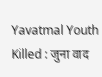Yavatmal Youth Killed : जुना वाद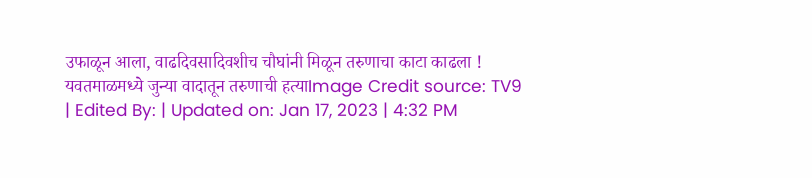उफाळून आला, वाढदिवसादिवशीच चौघांनी मिळून तरुणाचा काटा काढला !
यवतमाळमध्ये जुन्या वादातून तरुणाची हत्याImage Credit source: TV9
| Edited By: | Updated on: Jan 17, 2023 | 4:32 PM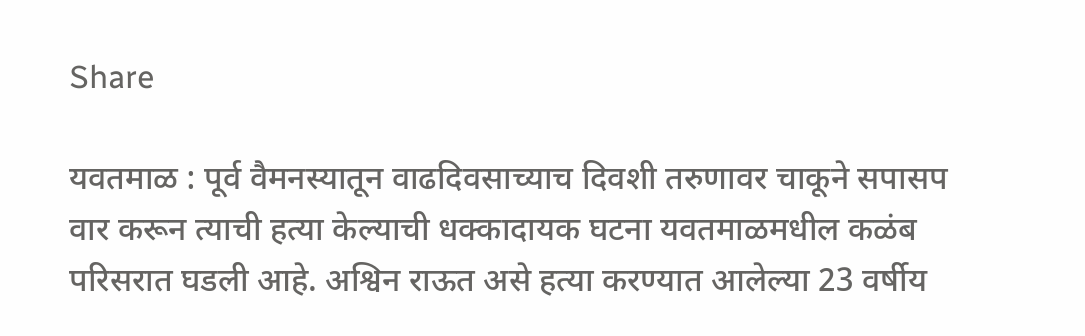Share

यवतमाळ : पूर्व वैमनस्यातून वाढदिवसाच्याच दिवशी तरुणावर चाकूने सपासप वार करून त्याची हत्या केल्याची धक्कादायक घटना यवतमाळमधील कळंब परिसरात घडली आहे. अश्विन राऊत असे हत्या करण्यात आलेल्या 23 वर्षीय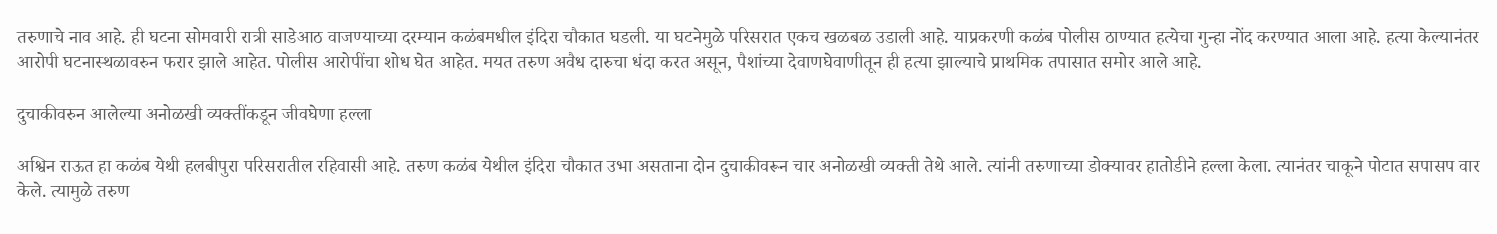तरुणाचे नाव आहे. ही घटना सोमवारी रात्री साडेआठ वाजण्याच्या दरम्यान कळंबमधील इंदिरा चौकात घडली. या घटनेमुळे परिसरात एकच खळबळ उडाली आहे. याप्रकरणी कळंब पोलीस ठाण्यात हत्येचा गुन्हा नोंद करण्यात आला आहे. हत्या केल्यानंतर आरोपी घटनास्थळावरुन फरार झाले आहेत. पोलीस आरोपींचा शोध घेत आहेत. मयत तरुण अवैध दारुचा धंदा करत असून, पैशांच्या देवाणघेवाणीतून ही हत्या झाल्याचे प्राथमिक तपासात समोर आले आहे.

दुचाकीवरुन आलेल्या अनोळखी व्यक्तींकडून जीवघेणा हल्ला

अश्विन राऊत हा कळंब येथी हलबीपुरा परिसरातील रहिवासी आहे. तरुण कळंब येथील इंदिरा चौकात उभा असताना दोन दुचाकीवरून चार अनोळखी व्यक्ती तेथे आले. त्यांनी तरुणाच्या डोक्यावर हातोडीने हल्ला केला. त्यानंतर चाकूने पोटात सपासप वार केले. त्यामुळे तरुण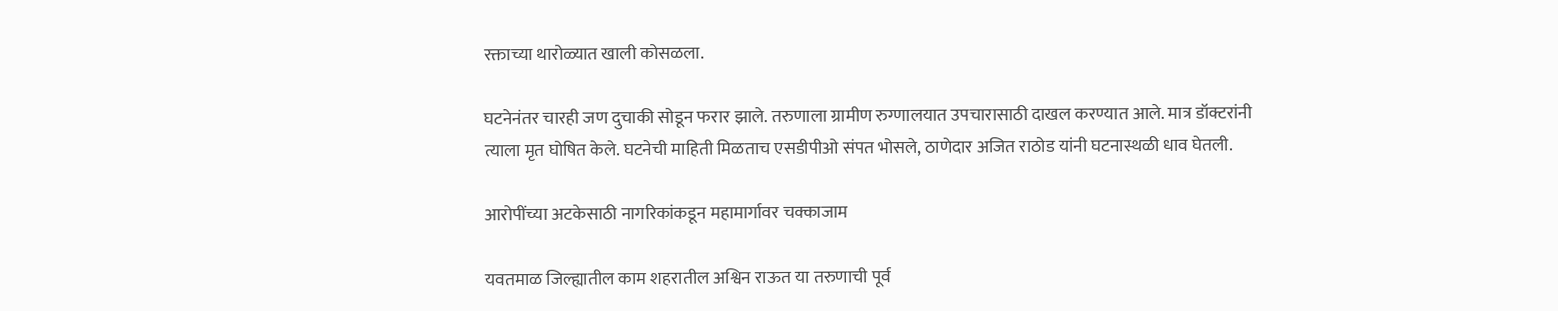रक्ताच्या थारोळ्यात खाली कोसळला.

घटनेनंतर चारही जण दुचाकी सोडून फरार झाले. तरुणाला ग्रामीण रुग्णालयात उपचारासाठी दाखल करण्यात आले. मात्र डॉक्टरांनी त्याला मृत घोषित केले. घटनेची माहिती मिळताच एसडीपीओ संपत भोसले, ठाणेदार अजित राठोड यांनी घटनास्थळी धाव घेतली.

आरोपींच्या अटकेसाठी नागरिकांकडून महामार्गावर चक्काजाम

यवतमाळ जिल्ह्यातील काम शहरातील अश्विन राऊत या तरुणाची पूर्व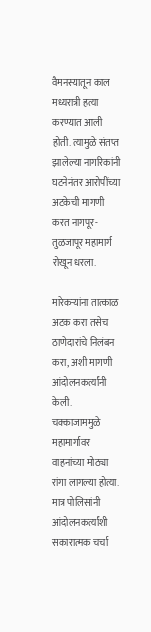वैमनस्यातून काल मध्यरात्री हत्या करण्यात आली होती. त्यामुळे संतप्त झालेल्या नागरिकांनी घटनेनंतर आरोपींच्या अटकेची मागणी करत नागपूर-तुळजापूर महामार्ग रोखून धरला.

मारेकऱ्यांना तात्काळ अटक करा तसेच ठाणेदारांचे निलंबन करा, अशी मागणी आंदोलनकर्त्यांनी केली. चक्काजाममुळे महामार्गावर वाहनांच्या मोठ्या रांगा लागल्या होत्या. मात्र पोलिसांनी आंदोलनकर्त्यांशी सकारात्मक चर्चा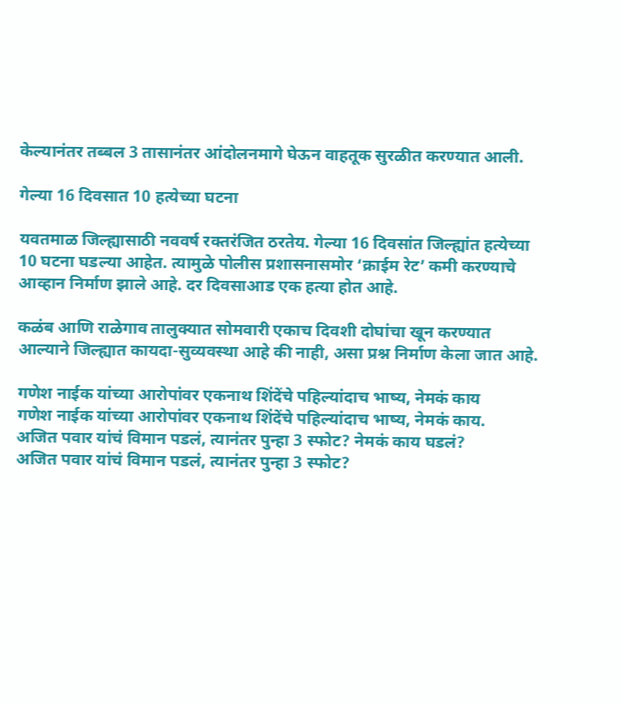केल्यानंतर तब्बल 3 तासानंतर आंदोलनमागे घेऊन वाहतूक सुरळीत करण्यात आली.

गेल्या 16 दिवसात 10 हत्येच्या घटना

यवतमाळ जिल्ह्यासाठी नववर्ष रक्तरंजित ठरतेय. गेल्या 16 दिवसांत जिल्ह्यांत हत्येच्या 10 घटना घडल्या आहेत. त्यामुळे पोलीस प्रशासनासमोर ‘क्राईम रेट’ कमी करण्याचे आव्हान निर्माण झाले आहे. दर दिवसाआड एक हत्या होत आहे.

कळंब आणि राळेगाव तालुक्यात सोमवारी एकाच दिवशी दोघांचा खून करण्यात आल्याने जिल्ह्यात कायदा-सुव्यवस्था आहे की नाही, असा प्रश्न निर्माण केला जात आहे.

गणेश नाईक यांच्या आरोपांवर एकनाथ शिंदेंचे पहिल्यांदाच भाष्य, नेमकं काय
गणेश नाईक यांच्या आरोपांवर एकनाथ शिंदेंचे पहिल्यांदाच भाष्य, नेमकं काय.
अजित पवार यांचं विमान पडलं, त्यानंतर पुन्हा 3 स्फोट? नेमकं काय घडलं?
अजित पवार यांचं विमान पडलं, त्यानंतर पुन्हा 3 स्फोट?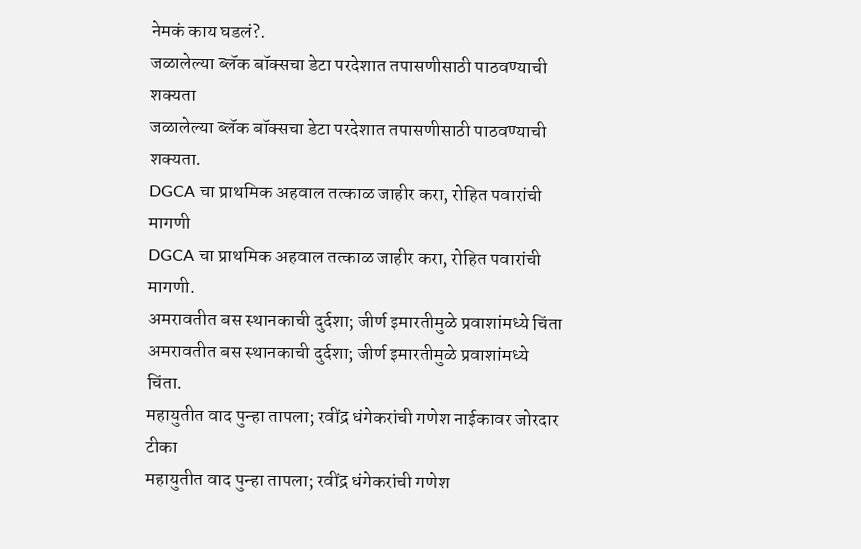नेमकं काय घडलं?.
जळालेल्या ब्लॅक बॉक्सचा डेटा परदेशात तपासणीसाठी पाठवण्याची शक्यता
जळालेल्या ब्लॅक बॉक्सचा डेटा परदेशात तपासणीसाठी पाठवण्याची शक्यता.
DGCA चा प्राथमिक अहवाल तत्काळ जाहीर करा, रोहित पवारांची मागणी
DGCA चा प्राथमिक अहवाल तत्काळ जाहीर करा, रोहित पवारांची मागणी.
अमरावतीत बस स्थानकाची दुर्दशा; जीर्ण इमारतीमुळे प्रवाशांमध्ये चिंता
अमरावतीत बस स्थानकाची दुर्दशा; जीर्ण इमारतीमुळे प्रवाशांमध्ये चिंता.
महायुतीत वाद पुन्हा तापला; रवींद्र धंगेकरांची गणेश नाईकावर जोरदार टीका
महायुतीत वाद पुन्हा तापला; रवींद्र धंगेकरांची गणेश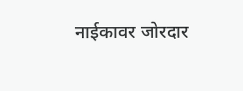नाईकावर जोरदार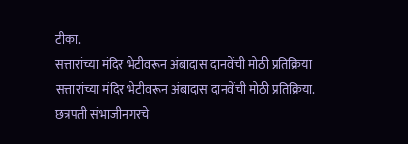टीका.
सत्तारांच्या मंदिर भेटीवरून अंबादास दानवेंची मोठी प्रतिक्रिया
सत्तारांच्या मंदिर भेटीवरून अंबादास दानवेंची मोठी प्रतिक्रिया.
छत्रपती संभाजीनगरचे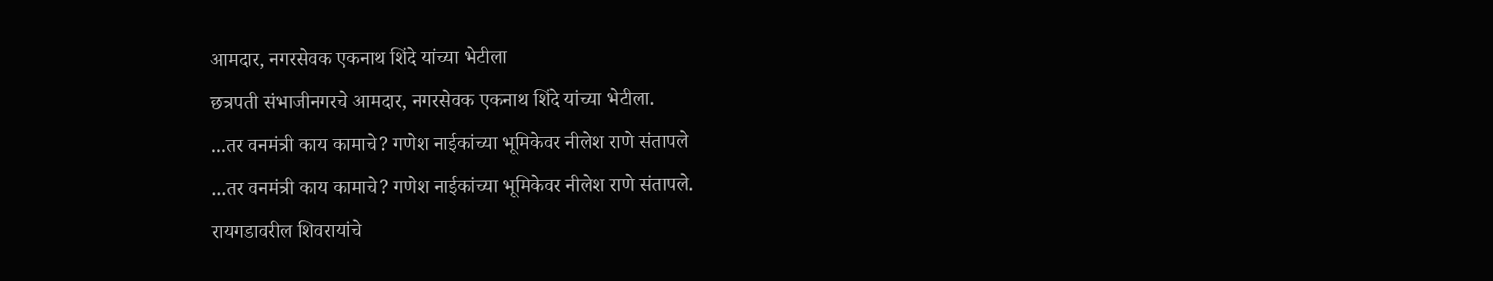आमदार, नगरसेवक एकनाथ शिंदे यांच्या भेटीला
छत्रपती संभाजीनगरचे आमदार, नगरसेवक एकनाथ शिंदे यांच्या भेटीला.
...तर वनमंत्री काय कामाचे? गणेश नाईकांच्या भूमिकेवर नीलेश राणे संतापले
...तर वनमंत्री काय कामाचे? गणेश नाईकांच्या भूमिकेवर नीलेश राणे संतापले.
रायगडावरील शिवरायांचे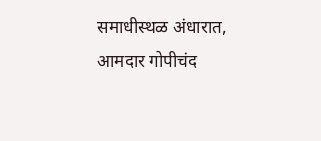समाधीस्थळ अंधारात, आमदार गोपीचंद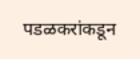पडळकरांकडून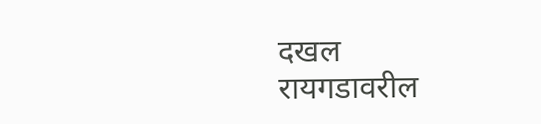दखल
रायगडावरील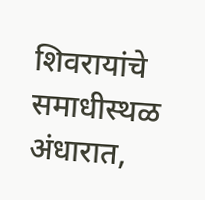शिवरायांचे समाधीस्थळ अंधारात,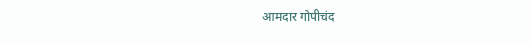आमदार गोपीचंद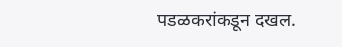पडळकरांकडून दखल.